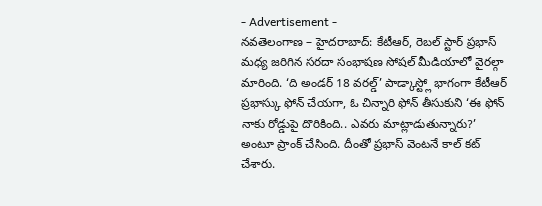- Advertisement -
నవతెలంగాణ – హైదరాబాద్: కేటీఆర్, రెబల్ స్టార్ ప్రభాస్ మధ్య జరిగిన సరదా సంభాషణ సోషల్ మీడియాలో వైరల్గా మారింది. ‘ది అండర్ 18 వరల్డ్’ పాడ్కాస్ట్లో భాగంగా కేటీఆర్ ప్రభాస్కు ఫోన్ చేయగా, ఓ చిన్నారి ఫోన్ తీసుకుని ‘ఈ ఫోన్ నాకు రోడ్డుపై దొరికింది.. ఎవరు మాట్లాడుతున్నారు?’ అంటూ ప్రాంక్ చేసింది. దీంతో ప్రభాస్ వెంటనే కాల్ కట్ చేశారు.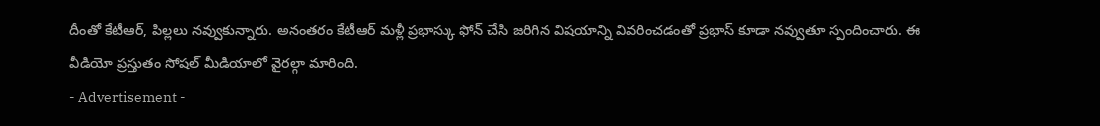దీంతో కేటీఆర్, పిల్లలు నవ్వుకున్నారు. అనంతరం కేటీఆర్ మళ్లీ ప్రభాస్కు ఫోన్ చేసి జరిగిన విషయాన్ని వివరించడంతో ప్రభాస్ కూడా నవ్వుతూ స్పందించారు. ఈ వీడియో ప్రస్తుతం సోషల్ మీడియాలో వైరల్గా మారింది.
- Advertisement -